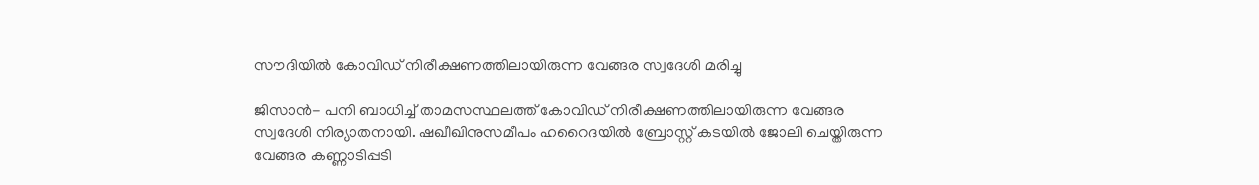സൗദിയില്‍ കോവിഡ് നിരീക്ഷണത്തിലായിരുന്ന വേങ്ങര സ്വദേശി മരിച്ചു

ജിസാന്‍- പനി ബാധിച്ച് താമസസ്ഥലത്ത് കോവിഡ് നിരീക്ഷണത്തിലായിരുന്ന വേങ്ങര സ്വദേശി നിര്യാതനായി. ഷഖീഖിനുസമീപം ഹറൈദയില്‍ ബ്രോസ്റ്റ് കടയില്‍ ജോലി ചെയ്തിരുന്ന വേങ്ങര കണ്ണാടിപ്പടി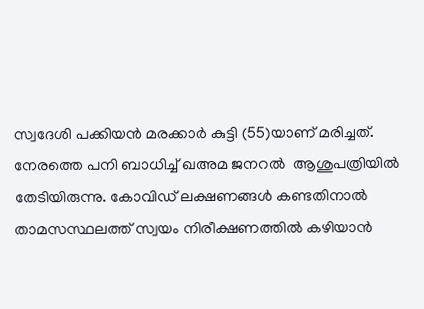സ്വദേശി പക്കിയന്‍ മരക്കാര്‍ കുട്ടി (55)യാണ് മരിച്ചത്.
നേരത്തെ പനി ബാധിച്ച് ഖഅമ ജനറല്‍  ആശുപത്രിയില്‍ തേടിയിരുന്നു. കോവിഡ് ലക്ഷണങ്ങള്‍ കണ്ടതിനാല്‍ താമസസ്ഥലത്ത് സ്വയം നിരീക്ഷണത്തില്‍ കഴിയാന്‍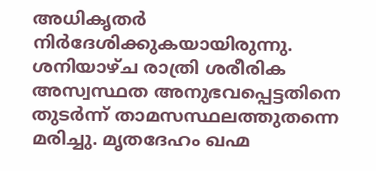അധികൃതര്‍ നിര്‍ദേശിക്കുകയായിരുന്നു. ശനിയാഴ്ച രാത്രി ശരീരിക  അസ്വസ്ഥത അനുഭവപ്പെട്ടതിനെ തുടര്‍ന്ന് താമസസ്ഥലത്തുതന്നെ മരിച്ചു. മൃതദേഹം ഖഹ്മ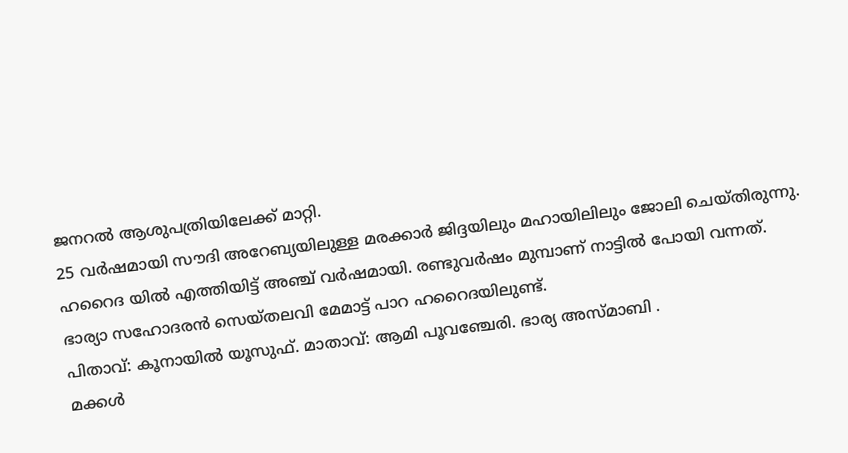ജനറല്‍ ആശുപത്രിയിലേക്ക് മാറ്റി.
25 വര്‍ഷമായി സൗദി അറേബ്യയിലുള്ള മരക്കാര്‍ ജിദ്ദയിലും മഹായിലിലും ജോലി ചെയ്തിരുന്നു. ഹറൈദ യില്‍ എത്തിയിട്ട് അഞ്ച് വര്‍ഷമായി. രണ്ടുവര്‍ഷം മുമ്പാണ് നാട്ടില്‍ പോയി വന്നത്.
ഭാര്യാ സഹോദരന്‍ സെയ്തലവി മേമാട്ട് പാറ ഹറൈദയിലുണ്ട്.
പിതാവ്: കൂനായില്‍ യൂസുഫ്. മാതാവ്: ആമി പൂവഞ്ചേരി. ഭാര്യ അസ്മാബി .
മക്കള്‍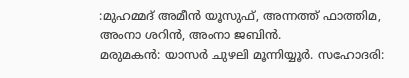:മുഹമ്മദ് അമീന്‍ യൂസുഫ്, അന്നത്ത് ഫാത്തിമ, അംനാ ശറിന്‍, അംനാ ജബിന്‍.
മരുമകന്‍: യാസര്‍ ചുഴലി മൂന്നിയ്യൂര്‍. സഹോദരി: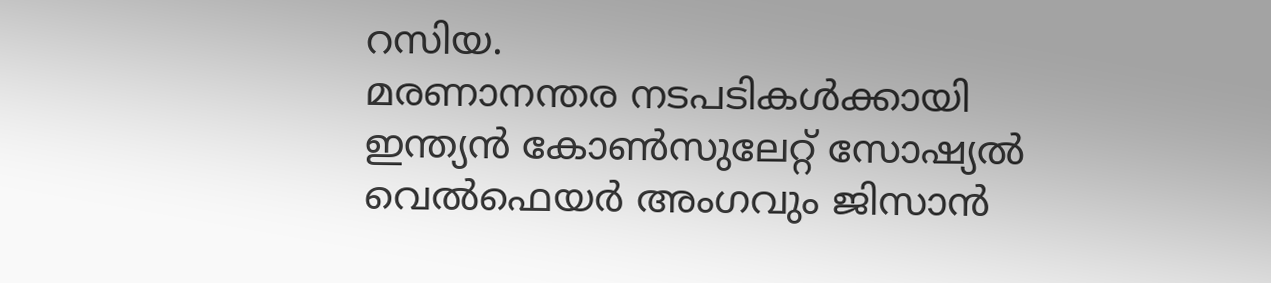റസിയ.
മരണാനന്തര നടപടികള്‍ക്കായി ഇന്ത്യന്‍ കോണ്‍സുലേറ്റ് സോഷ്യല്‍ വെല്‍ഫെയര്‍ അംഗവും ജിസാന്‍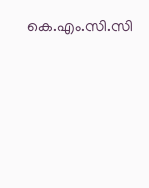കെ.എം.സി.സി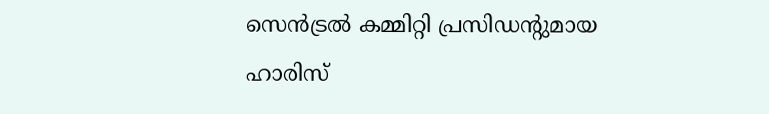സെന്‍ട്രല്‍ കമ്മിറ്റി പ്രസിഡന്റുമായ ഹാരിസ്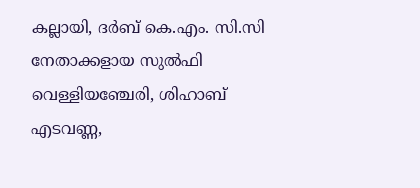കല്ലായി, ദര്‍ബ് കെ.എം. സി.സി നേതാക്കളായ സുല്‍ഫി വെള്ളിയഞ്ചേരി, ശിഹാബ് എടവണ്ണ,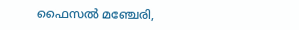ഫൈസല്‍ മഞ്ചേരി,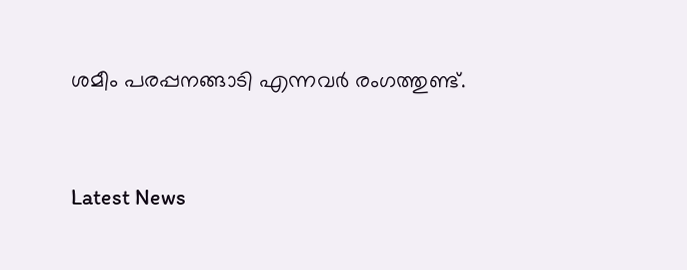ശമീം പരപ്പനങ്ങാടി എന്നവര്‍ രംഗത്തുണ്ട്.



Latest News